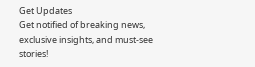Get Updates
Get notified of breaking news, exclusive insights, and must-see stories!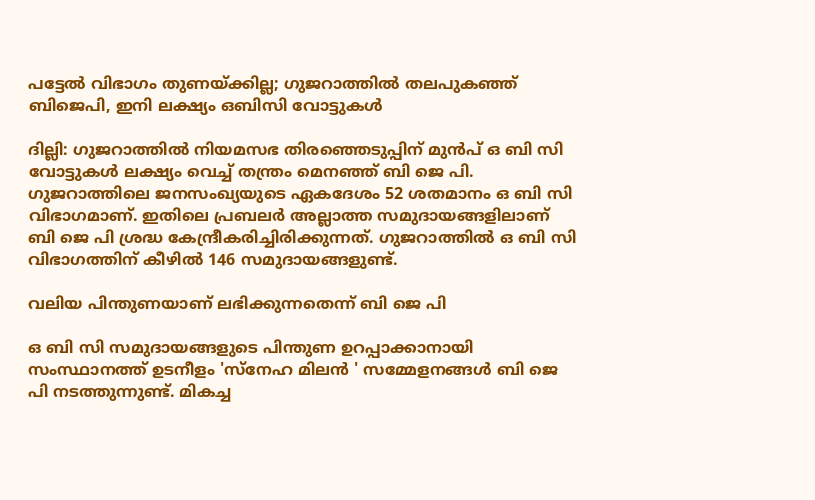പട്ടേൽ വിഭാഗം തുണയ്ക്കില്ല; ഗുജറാത്തിൽ തലപുകഞ്ഞ് ബിജെപി, ഇനി ലക്ഷ്യം ഒബിസി വോട്ടുകൾ

ദില്ലി: ഗുജറാത്തിൽ നിയമസഭ തിരഞ്ഞെടുപ്പിന് മുൻപ് ഒ ബി സി വോട്ടുകൾ ലക്ഷ്യം വെച്ച് തന്ത്രം മെനഞ്ഞ് ബി ജെ പി. ഗുജറാത്തിലെ ജനസംഖ്യയുടെ ഏകദേശം 52 ശതമാനം ഒ ബി സി വിഭാഗമാണ്. ഇതിലെ പ്രബലർ അല്ലാത്ത സമുദായങ്ങളിലാണ് ബി ജെ പി ശ്രദ്ധ കേന്ദ്രീകരിച്ചിരിക്കുന്നത്. ഗുജറാത്തിൽ ഒ ബി സി വിഭാഗത്തിന് കീഴിൽ 146 സമുദായങ്ങളുണ്ട്.

വലിയ പിന്തുണയാണ് ലഭിക്കുന്നതെന്ന് ബി ജെ പി

ഒ ബി സി സമുദായങ്ങളുടെ പിന്തുണ ഉറപ്പാക്കാനായി സംസ്ഥാനത്ത് ഉടനീളം 'സ്നേഹ മിലൻ ' സമ്മേളനങ്ങൾ ബി ജെ പി നടത്തുന്നുണ്ട്. മികച്ച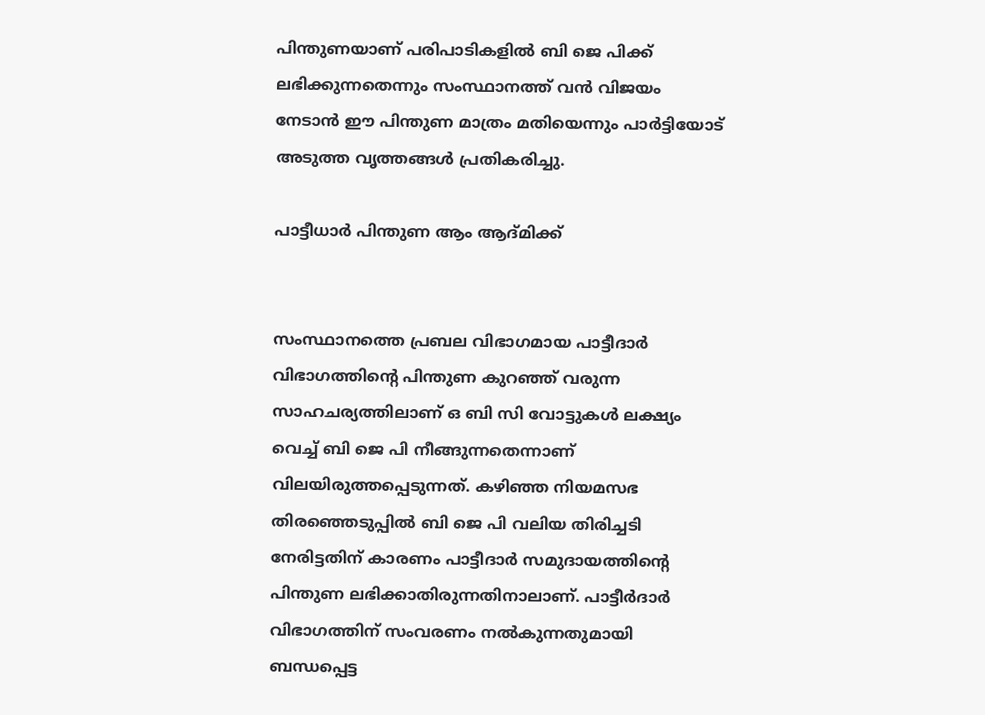പിന്തുണയാണ് പരിപാടികളിൽ ബി ജെ പിക്ക് ലഭിക്കുന്നതെന്നും സംസ്ഥാനത്ത് വൻ വിജയം നേടാൻ ഈ പിന്തുണ മാത്രം മതിയെന്നും പാർട്ടിയോട് അടുത്ത വൃത്തങ്ങൾ പ്രതികരിച്ചു.

പാട്ടീധാർ പിന്തുണ ആം ആദ്മിക്ക്


സംസ്ഥാനത്തെ പ്രബല വിഭാഗമായ പാട്ടീദാർ വിഭാഗത്തിന്റെ പിന്തുണ കുറഞ്ഞ് വരുന്ന സാഹചര്യത്തിലാണ് ഒ ബി സി വോട്ടുകൾ ലക്ഷ്യം വെച്ച് ബി ജെ പി നീങ്ങുന്നതെന്നാണ് വിലയിരുത്തപ്പെടുന്നത്. കഴിഞ്ഞ നിയമസഭ തിരഞ്ഞെടുപ്പിൽ ബി ജെ പി വലിയ തിരിച്ചടി നേരിട്ടതിന് കാരണം പാട്ടീദാർ സമുദായത്തിന്റെ പിന്തുണ ലഭിക്കാതിരുന്നതിനാലാണ്. പാട്ടീർദാർ വിഭാഗത്തിന് സംവരണം നൽകുന്നതുമായി ബന്ധപ്പെട്ട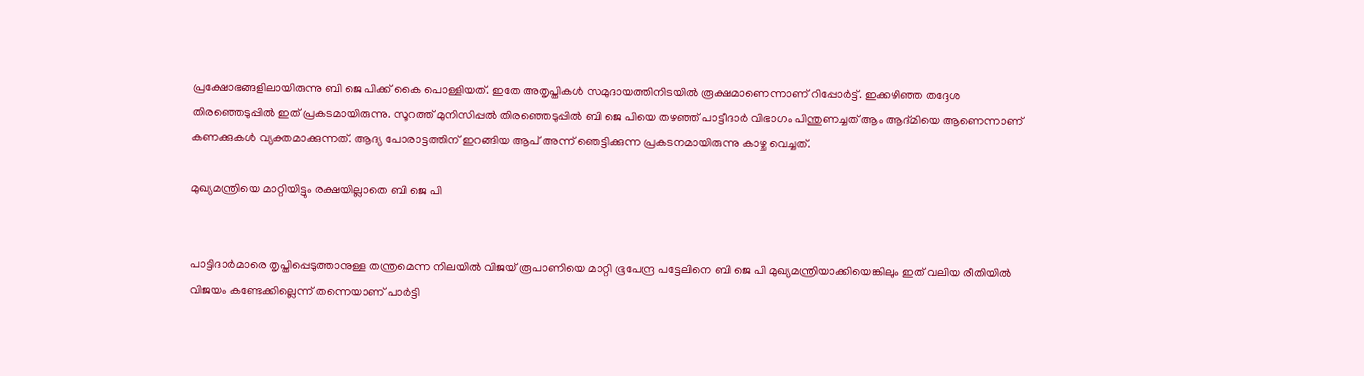പ്രക്ഷോഭങ്ങളിലായിരുന്നു ബി ജെ പിക്ക് കൈ പൊള്ളിയത്. ഇതേ അതൃപ്തികൾ സമുദായത്തിനിടയിൽ രൂക്ഷമാണെന്നാണ് റിപ്പോർട്ട്. ഇക്കഴിഞ്ഞ തദ്ദേശ തിരഞ്ഞെടുപ്പിൽ ഇത് പ്രകടമായിരുന്നു. സൂറത്ത് മുനിസിപ്പൽ തിരഞ്ഞെടുപ്പിൽ ബി ജെ പിയെ തഴഞ്ഞ് പാട്ടീദാർ വിഭാഗം പിന്തുണച്ചത് ആം ആദ്മിയെ ആണെന്നാണ് കണക്കുകൾ വ്യക്തമാക്കുന്നത്. ആദ്യ പോരാട്ടത്തിന് ഇറങ്ങിയ ആപ് അന്ന് ഞെട്ടിക്കുന്ന പ്രകടനമായിരുന്നു കാഴ്ച വെച്ചത്.

മുഖ്യമന്ത്രിയെ മാറ്റിയിട്ടും രക്ഷയില്ലാതെ ബി ജെ പി


പാട്ടിദാർമാരെ തൃപ്തിപ്പെടുത്താനുള്ള തന്ത്രമെന്ന നിലയിൽ വിജയ് രൂപാണിയെ മാറ്റി ഭൂപേന്ദ്ര പട്ടേലിനെ ബി ജെ പി മുഖ്യമന്ത്രിയാക്കിയെങ്കിലും ഇത് വലിയ രീതിയിൽ വിജയം കണ്ടേക്കില്ലെന്ന് തന്നെയാണ് പാർട്ടി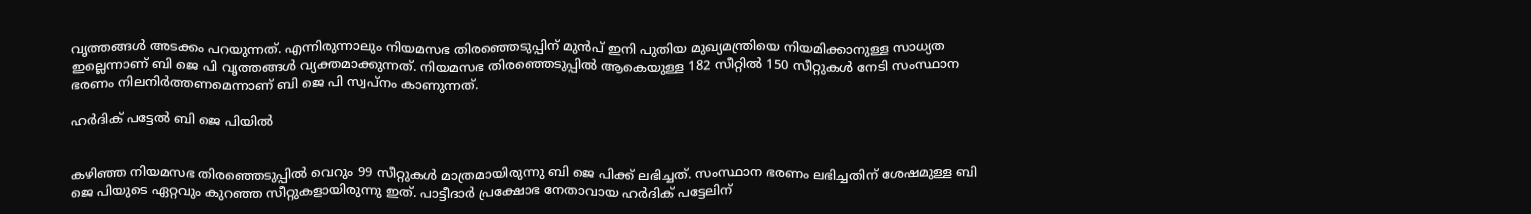വൃത്തങ്ങൾ അടക്കം പറയുന്നത്. എന്നിരുന്നാലും നിയമസഭ തിരഞ്ഞെടുപ്പിന് മുൻപ് ഇനി പുതിയ മുഖ്യമന്ത്രിയെ നിയമിക്കാനുള്ള സാധ്യത ഇല്ലെന്നാണ് ബി ജെ പി വൃത്തങ്ങൾ വ്യക്തമാക്കുന്നത്. നിയമസഭ തിരഞ്ഞെടുപ്പിൽ ആകെയുള്ള 182 സീറ്റിൽ 150 സീറ്റുകൾ നേടി സംസ്ഥാന ഭരണം നിലനിർത്തണമെന്നാണ് ബി ജെ പി സ്വപ്നം കാണുന്നത്.

ഹർദിക് പട്ടേൽ ബി ജെ പിയിൽ


കഴിഞ്ഞ നിയമസഭ തിരഞ്ഞെടുപ്പിൽ വെറും 99 സീറ്റുകൾ മാത്രമായിരുന്നു ബി ജെ പിക്ക് ലഭിച്ചത്. സംസ്ഥാന ഭരണം ലഭിച്ചതിന് ശേഷമുള്ള ബി ജെ പിയുടെ ഏറ്റവും കുറഞ്ഞ സീറ്റുകളായിരുന്നു ഇത്. പാട്ടീദാർ പ്രക്ഷോഭ നേതാവായ ഹർദിക് പട്ടേലിന്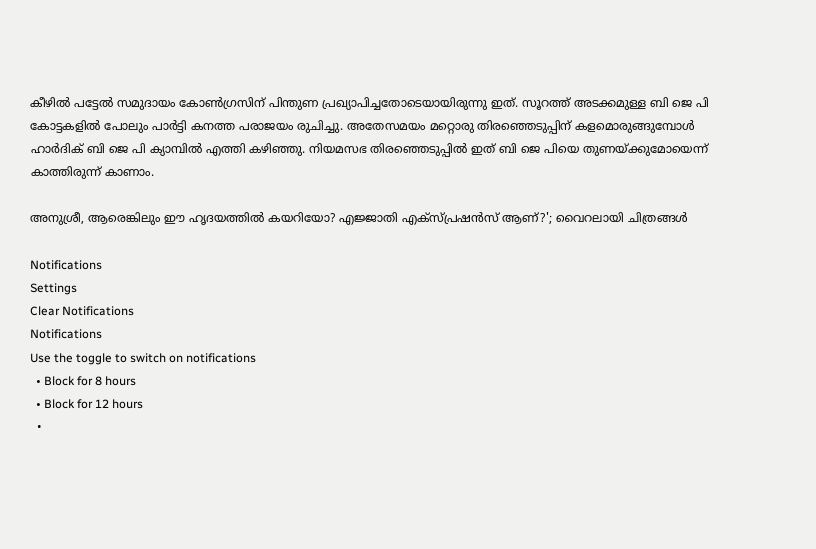കീഴിൽ പട്ടേൽ സമുദായം കോൺഗ്രസിന് പിന്തുണ പ്രഖ്യാപിച്ചതോടെയായിരുന്നു ഇത്. സൂറത്ത് അടക്കമുള്ള ബി ജെ പി കോട്ടകളിൽ പോലും പാർട്ടി കനത്ത പരാജയം രുചിച്ചു. അതേസമയം മറ്റൊരു തിരഞ്ഞെടുപ്പിന് കളമൊരുങ്ങുമ്പോൾ ഹാർദിക് ബി ജെ പി ക്യാമ്പിൽ എത്തി കഴിഞ്ഞു. നിയമസഭ തിരഞ്ഞെടുപ്പിൽ ഇത് ബി ജെ പിയെ തുണയ്ക്കുമോയെന്ന് കാത്തിരുന്ന് കാണാം.

അനുശ്രീ, ആരെങ്കിലും ഈ ഹൃദയത്തിൽ കയറിയോ? എജ്ജാതി എക്സ്പ്രഷൻസ് ആണ്?'; വൈറലായി ചിത്രങ്ങൾ

Notifications
Settings
Clear Notifications
Notifications
Use the toggle to switch on notifications
  • Block for 8 hours
  • Block for 12 hours
  •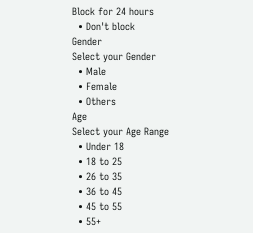Block for 24 hours
  • Don't block
Gender
Select your Gender
  • Male
  • Female
  • Others
Age
Select your Age Range
  • Under 18
  • 18 to 25
  • 26 to 35
  • 36 to 45
  • 45 to 55
  • 55+